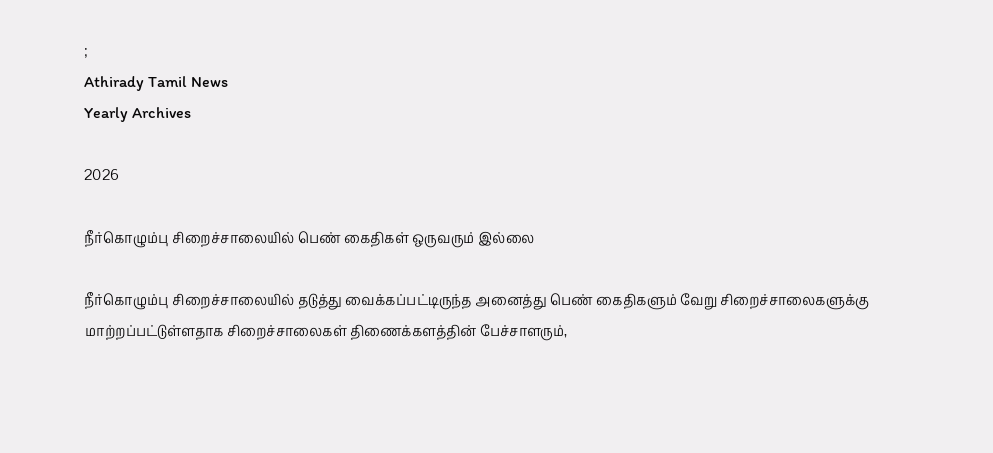;
Athirady Tamil News
Yearly Archives

2026

நீர்கொழும்பு சிறைச்சாலையில் பெண் கைதிகள் ஒருவரும் இல்லை

நீர்கொழும்பு சிறைச்சாலையில் தடுத்து வைக்கப்பட்டிருந்த அனைத்து பெண் கைதிகளும் வேறு சிறைச்சாலைகளுக்கு மாற்றப்பட்டுள்ளதாக சிறைச்சாலைகள் திணைக்களத்தின் பேச்சாளரும்,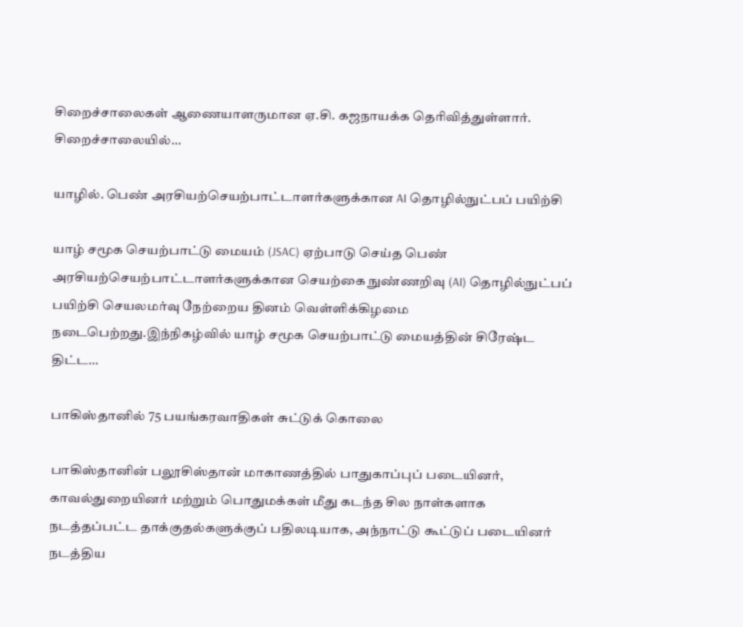சிறைச்சாலைகள் ஆணையாளருமான ஏ.சி. கஜநாயக்க தெரிவித்துள்ளார். சிறைச்சாலையில்…

யாழில். பெண் அரசியற்செயற்பாட்டாளர்களுக்கான AI தொழில்நுட்பப் பயிற்சி

யாழ் சமூக செயற்பாட்டு மையம் (JSAC) ஏற்பாடு செய்த பெண் அரசியற்செயற்பாட்டாளர்களுக்கான செயற்கை நுண்ணறிவு (AI) தொழில்நுட்பப் பயிற்சி செயலமர்வு நேற்றைய தினம் வெள்ளிக்கிழமை நடைபெற்றது.இந்நிகழ்வில் யாழ் சமூக செயற்பாட்டு மையத்தின் சிரேஷ்ட திட்ட…

பாகிஸ்தானில் 75 பயங்கரவாதிகள் சுட்டுக் கொலை

பாகிஸ்தானின் பலூசிஸ்தான் மாகாணத்தில் பாதுகாப்புப் படையினர், காவல்துறையினர் மற்றும் பொதுமக்கள் மீது கடந்த சில நாள்களாக நடத்தப்பட்ட தாக்குதல்களுக்குப் பதிலடியாக, அந்நாட்டு கூட்டுப் படையினர் நடத்திய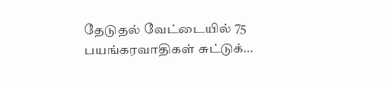தேடுதல் வேட்டையில் 75 பயங்கரவாதிகள் சுட்டுக்…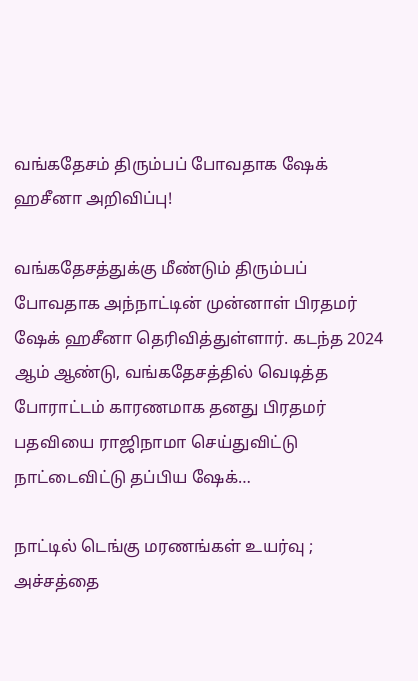வங்கதேசம் திரும்பப் போவதாக ஷேக் ஹசீனா அறிவிப்பு!

வங்கதேசத்துக்கு மீண்டும் திரும்பப் போவதாக அந்நாட்டின் முன்னாள் பிரதமர் ஷேக் ஹசீனா தெரிவித்துள்ளார். கடந்த 2024 ஆம் ஆண்டு, வங்கதேசத்தில் வெடித்த போராட்டம் காரணமாக தனது பிரதமர் பதவியை ராஜிநாமா செய்துவிட்டு நாட்டைவிட்டு தப்பிய ஷேக்…

நாட்டில் டெங்கு மரணங்கள் உயர்வு ; அச்சத்தை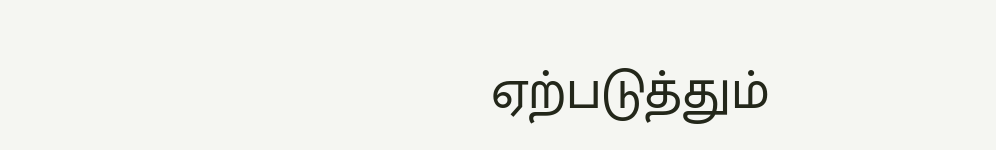ஏற்படுத்தும்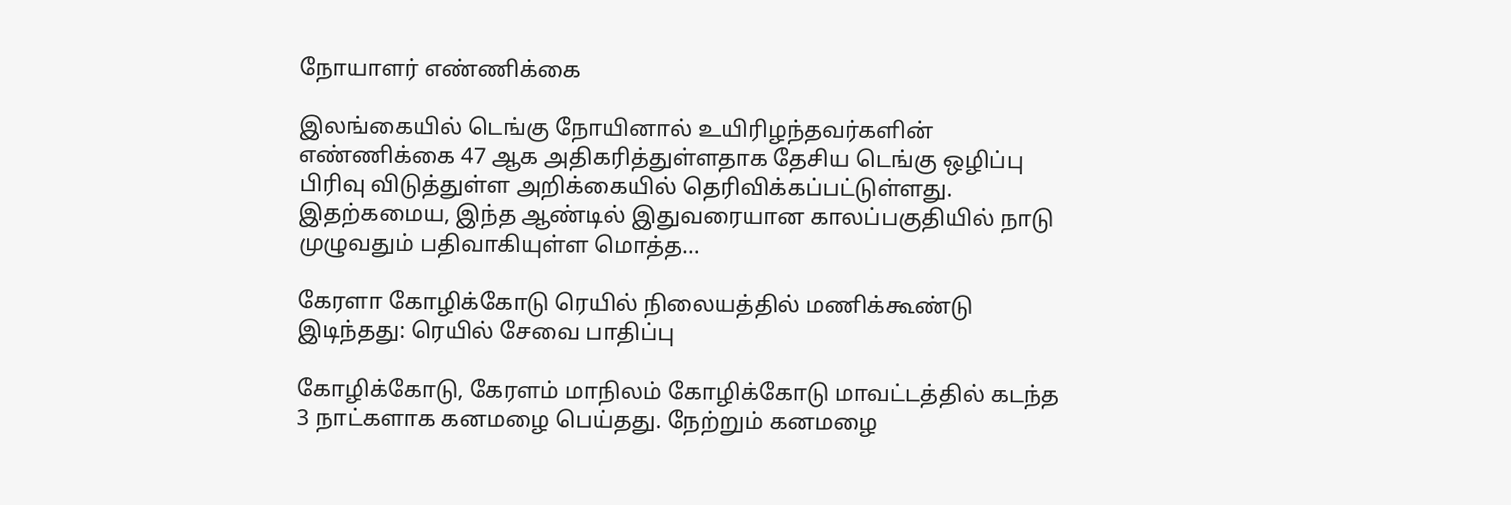நோயாளர் எண்ணிக்கை

இலங்கையில் டெங்கு நோயினால் உயிரிழந்தவர்களின் எண்ணிக்கை 47 ஆக அதிகரித்துள்ளதாக தேசிய டெங்கு ஒழிப்பு பிரிவு விடுத்துள்ள அறிக்கையில் தெரிவிக்கப்பட்டுள்ளது. இதற்கமைய, இந்த ஆண்டில் இதுவரையான காலப்பகுதியில் நாடு முழுவதும் பதிவாகியுள்ள மொத்த…

கேரளா கோழிக்கோடு ரெயில் நிலையத்தில் மணிக்கூண்டு இடிந்தது: ரெயில் சேவை பாதிப்பு

கோழிக்கோடு, கேரளம் மாநிலம் கோழிக்கோடு மாவட்டத்தில் கடந்த 3 நாட்களாக கனமழை பெய்தது. நேற்றும் கனமழை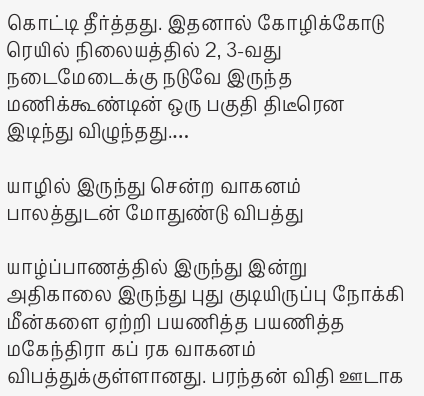கொட்டி தீர்த்தது. இதனால் கோழிக்கோடு ரெயில் நிலையத்தில் 2, 3-வது நடைமேடைக்கு நடுவே இருந்த மணிக்கூண்டின் ஒரு பகுதி திடீரென இடிந்து விழுந்தது.…

யாழில் இருந்து சென்ற வாகனம் பாலத்துடன் மோதுண்டு விபத்து

யாழ்ப்பாணத்தில் இருந்து இன்று அதிகாலை இருந்து புது குடியிருப்பு நோக்கி மீன்களை ஏற்றி பயணித்த பயணித்த மகேந்திரா கப் ரக வாகனம் விபத்துக்குள்ளானது. பரந்தன் விதி ஊடாக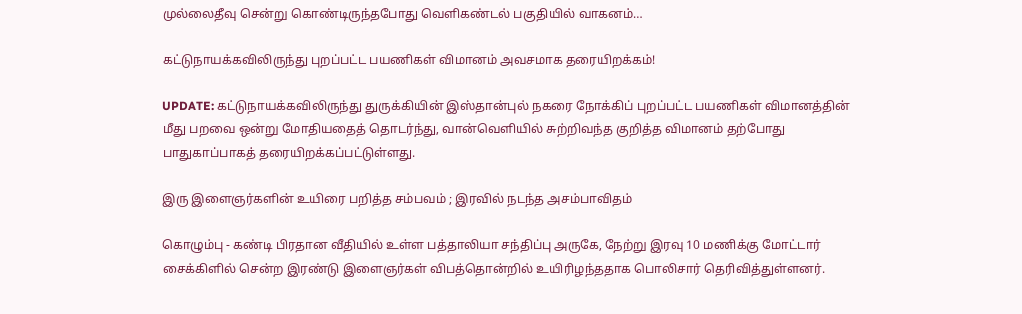முல்லைதீவு சென்று கொண்டிருந்தபோது வெளிகண்டல் பகுதியில் வாகனம்…

கட்டுநாயக்கவிலிருந்து புறப்பட்ட பயணிகள் விமானம் அவசமாக தரையிறக்கம்!

UPDATE: கட்டுநாயக்கவிலிருந்து துருக்கியின் இஸ்தான்புல் நகரை நோக்கிப் புறப்பட்ட பயணிகள் விமானத்தின் மீது பறவை ஒன்று மோதியதைத் தொடர்ந்து, வான்வெளியில் சுற்றிவந்த குறித்த விமானம் தற்போது பாதுகாப்பாகத் தரையிறக்கப்பட்டுள்ளது.

இரு இளைஞர்களின் உயிரை பறித்த சம்பவம் ; இரவில் நடந்த அசம்பாவிதம்

கொழும்பு - கண்டி பிரதான வீதியில் உள்ள பத்தாலியா சந்திப்பு அருகே, நேற்று இரவு 10 மணிக்கு மோட்டார் சைக்கிளில் சென்ற இரண்டு இளைஞர்கள் விபத்தொன்றில் உயிரிழந்ததாக பொலிசார் தெரிவித்துள்ளனர்.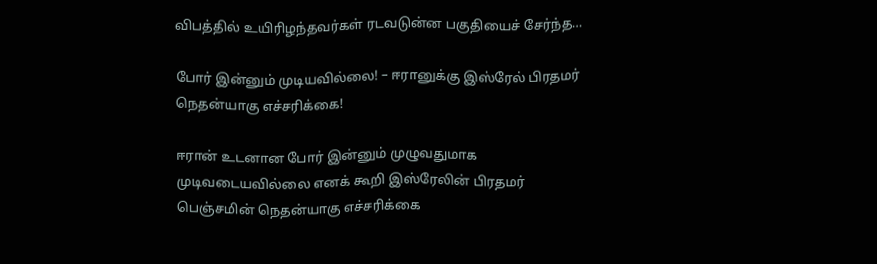விபத்தில் உயிரிழந்தவர்கள் ரடவடுன்ன பகுதியைச் சேர்ந்த…

போர் இன்னும் முடியவில்லை! – ஈரானுக்கு இஸ்ரேல் பிரதமர் நெதன்யாகு எச்சரிக்கை!

ஈரான் உடனான போர் இன்னும் முழுவதுமாக முடிவடையவில்லை எனக் கூறி இஸ்ரேலின் பிரதமர் பெஞ்சமின் நெதன்யாகு எச்சரிக்கை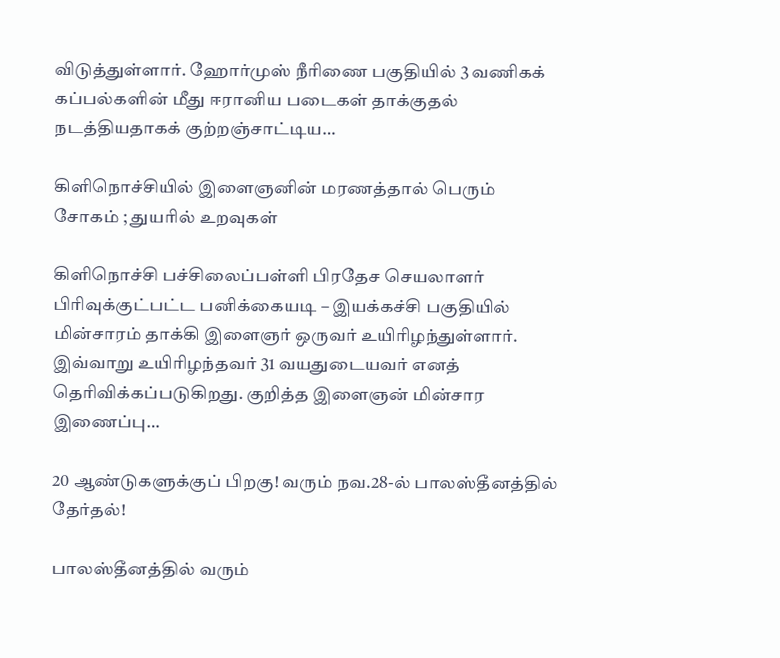விடுத்துள்ளார். ஹோர்முஸ் நீரிணை பகுதியில் 3 வணிகக் கப்பல்களின் மீது ஈரானிய படைகள் தாக்குதல் நடத்தியதாகக் குற்றஞ்சாட்டிய…

கிளிநொச்சியில் இளைஞனின் மரணத்தால் பெரும் சோகம் ; துயரில் உறவுகள்

கிளிநொச்சி பச்சிலைப்பள்ளி பிரதேச செயலாளர் பிரிவுக்குட்பட்ட பனிக்கையடி – இயக்கச்சி பகுதியில் மின்சாரம் தாக்கி இளைஞர் ஒருவர் உயிரிழந்துள்ளார். இவ்வாறு உயிரிழந்தவர் 31 வயதுடையவர் எனத் தெரிவிக்கப்படுகிறது. குறித்த இளைஞன் மின்சார இணைப்பு…

20 ஆண்டுகளுக்குப் பிறகு! வரும் நவ.28-ல் பாலஸ்தீனத்தில் தேர்தல்!

பாலஸ்தீனத்தில் வரும்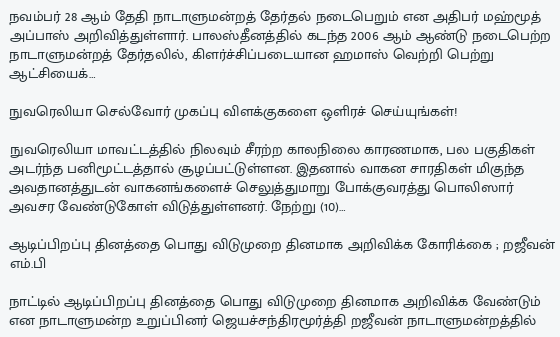நவம்பர் 28 ஆம் தேதி நாடாளுமன்றத் தேர்தல் நடைபெறும் என அதிபர் மஹ்மூத் அப்பாஸ் அறிவித்துள்ளார். பாலஸ்தீனத்தில் கடந்த 2006 ஆம் ஆண்டு நடைபெற்ற நாடாளுமன்றத் தேர்தலில், கிளர்ச்சிப்படையான ஹமாஸ் வெற்றி பெற்று ஆட்சியைக்…

நுவரெலியா செல்வோர் முகப்பு விளக்குகளை ஒளிரச் செய்யுங்கள்!

நுவரெலியா மாவட்டத்தில் நிலவும் சீரற்ற காலநிலை காரணமாக, பல பகுதிகள் அடர்ந்த பனிமூட்டத்தால் சூழப்பட்டுள்ளன. இதனால் வாகன சாரதிகள் மிகுந்த அவதானத்துடன் வாகனங்களைச் செலுத்துமாறு போக்குவரத்து பொலிஸார் அவசர வேண்டுகோள் விடுத்துள்ளனர். நேற்று (10)…

ஆடிப்பிறப்பு தினத்தை பொது விடுமுறை தினமாக அறிவிக்க கோரிக்கை ; றஜீவன் எம்.பி

நாட்டில் ஆடிப்பிறப்பு தினத்தை பொது விடுமுறை தினமாக அறிவிக்க வேண்டும் என நாடாளுமன்ற உறுப்பினர் ஜெயச்சந்திரமூர்த்தி றஜீவன் நாடாளுமன்றத்தில்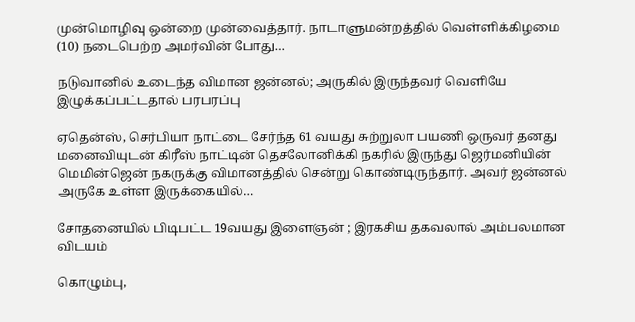முன்மொழிவு ஒன்றை முன்வைத்தார். நாடாளுமன்றத்தில் வெள்ளிக்கிழமை (10) நடைபெற்ற அமர்வின் போது…

நடுவானில் உடைந்த விமான ஜன்னல்; அருகில் இருந்தவர் வெளியே இழுக்கப்பட்டதால் பரபரப்பு

ஏதென்ஸ், செர்பியா நாட்டை சேர்ந்த 61 வயது சுற்றுலா பயணி ஒருவர் தனது மனைவியுடன் கிரீஸ் நாட்டின் தெசலோனிக்கி நகரில் இருந்து ஜெர்மனியின் மெமின்ஜென் நகருக்கு விமானத்தில் சென்று கொண்டிருந்தார். அவர் ஜன்னல் அருகே உள்ள இருக்கையில்…

சோதனையில் பிடிபட்ட 19வயது இளைஞன் ; இரகசிய தகவலால் அம்பலமான விடயம்

கொழும்பு,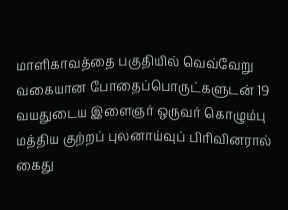மாளிகாவத்தை பகுதியில் வெவ்வேறு வகையான போதைப்பொருட்களுடன் 19 வயதுடைய இளைஞர் ஒருவர் கொழும்பு மத்திய குற்றப் புலனாய்வுப் பிரிவினரால் கைது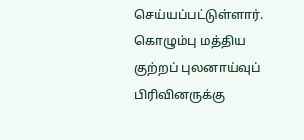செய்யப்பட்டுள்ளார். கொழும்பு மத்திய குற்றப் புலனாய்வுப் பிரிவினருக்கு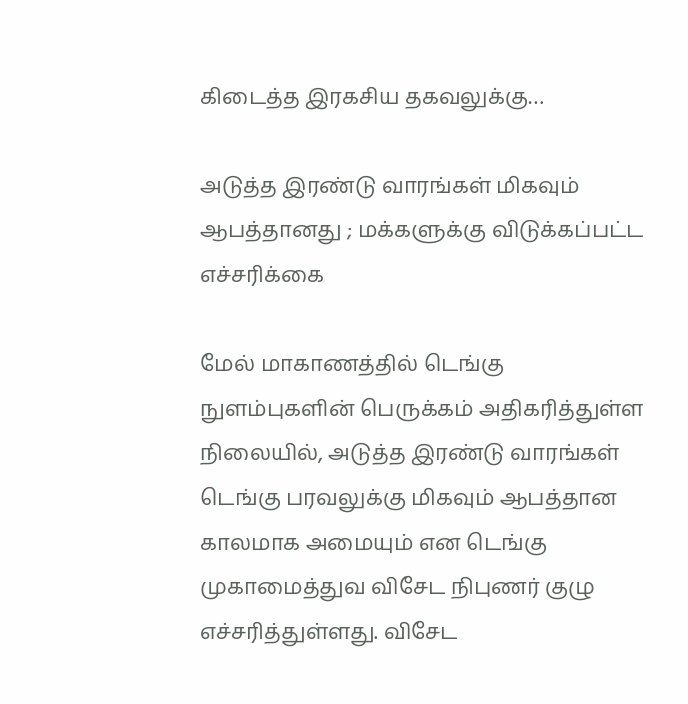கிடைத்த இரகசிய தகவலுக்கு…

அடுத்த இரண்டு வாரங்கள் மிகவும் ஆபத்தானது ; மக்களுக்கு விடுக்கப்பட்ட எச்சரிக்கை

மேல் மாகாணத்தில் டெங்கு நுளம்புகளின் பெருக்கம் அதிகரித்துள்ள நிலையில், அடுத்த இரண்டு வாரங்கள் டெங்கு பரவலுக்கு மிகவும் ஆபத்தான காலமாக அமையும் என டெங்கு முகாமைத்துவ விசேட நிபுணர் குழு எச்சரித்துள்ளது. விசேட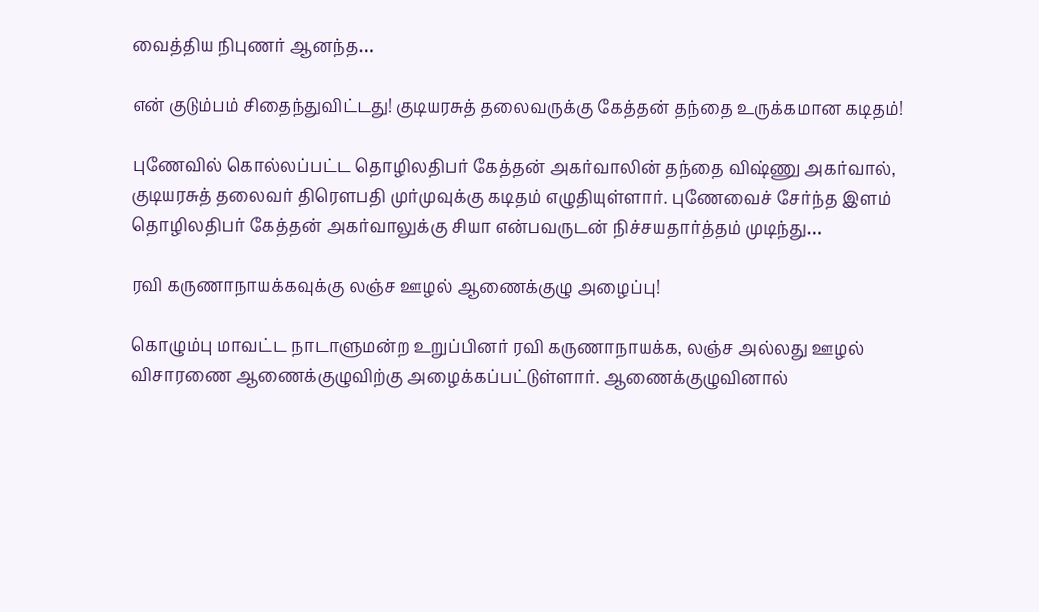வைத்திய நிபுணர் ஆனந்த…

என் குடும்பம் சிதைந்துவிட்டது! குடியரசுத் தலைவருக்கு கேத்தன் தந்தை உருக்கமான கடிதம்!

புணேவில் கொல்லப்பட்ட தொழிலதிபர் கேத்தன் அகர்வாலின் தந்தை விஷ்ணு அகர்வால், குடியரசுத் தலைவர் திரெளபதி முர்முவுக்கு கடிதம் எழுதியுள்ளார். புணேவைச் சேர்ந்த இளம் தொழிலதிபர் கேத்தன் அகர்வாலுக்கு சியா என்பவருடன் நிச்சயதார்த்தம் முடிந்து…

ரவி கருணாநாயக்கவுக்கு லஞ்ச ஊழல் ஆணைக்குழு அழைப்பு!

கொழும்பு மாவட்ட நாடாளுமன்ற உறுப்பினர் ரவி கருணாநாயக்க, லஞ்ச அல்லது ஊழல் விசாரணை ஆணைக்குழுவிற்கு அழைக்கப்பட்டுள்ளார். ஆணைக்குழுவினால்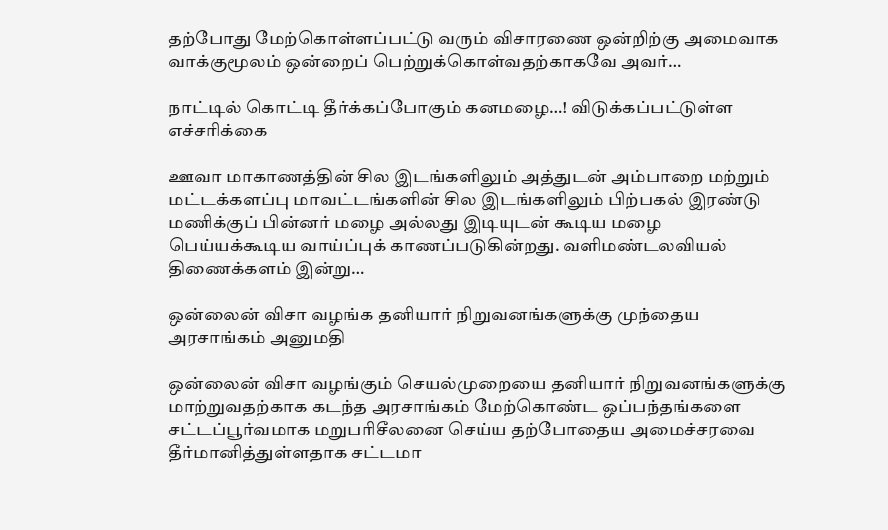தற்போது மேற்கொள்ளப்பட்டு வரும் விசாரணை ஒன்றிற்கு அமைவாக வாக்குமூலம் ஒன்றைப் பெற்றுக்கொள்வதற்காகவே அவர்…

நாட்டில் கொட்டி தீர்க்கப்போகும் கனமழை…! விடுக்கப்பட்டுள்ள எச்சரிக்கை

ஊவா மாகாணத்தின் சில இடங்களிலும் அத்துடன் அம்பாறை மற்றும் மட்டக்களப்பு மாவட்டங்களின் சில இடங்களிலும் பிற்பகல் இரண்டு மணிக்குப் பின்னர் மழை அல்லது இடியுடன் கூடிய மழை பெய்யக்கூடிய வாய்ப்புக் காணப்படுகின்றது. வளிமண்டலவியல் திணைக்களம் இன்று…

ஒன்லைன் விசா வழங்க தனியார் நிறுவனங்களுக்கு முந்தைய அரசாங்கம் அனுமதி

ஒன்லைன் விசா வழங்கும் செயல்முறையை தனியார் நிறுவனங்களுக்கு மாற்றுவதற்காக கடந்த அரசாங்கம் மேற்கொண்ட ஒப்பந்தங்களை சட்டப்பூர்வமாக மறுபரிசீலனை செய்ய தற்போதைய அமைச்சரவை தீர்மானித்துள்ளதாக சட்டமா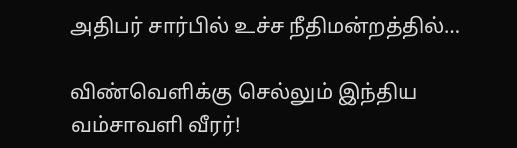அதிபர் சார்பில் உச்ச நீதிமன்றத்தில்…

விண்வெளிக்கு செல்லும் இந்திய வம்சாவளி வீரர்!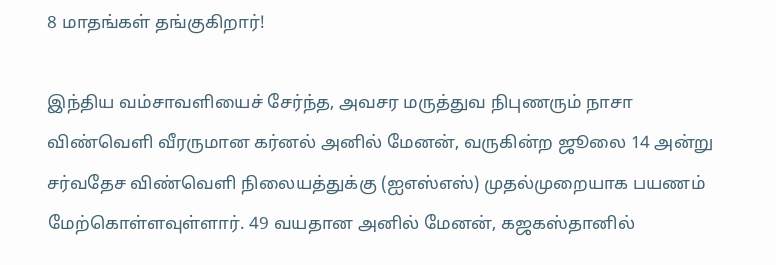8 மாதங்கள் தங்குகிறார்!

இந்திய வம்சாவளியைச் சேர்ந்த, அவசர மருத்துவ நிபுணரும் நாசா விண்வெளி வீரருமான கர்னல் அனில் மேனன், வருகின்ற ஜூலை 14 அன்று சர்வதேச விண்வெளி நிலையத்துக்கு (ஐஎஸ்எஸ்) முதல்முறையாக பயணம் மேற்கொள்ளவுள்ளார். 49 வயதான அனில் மேனன், கஜகஸ்தானில்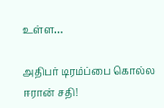உள்ள…

அதிபர் டிரம்ப்பை கொல்ல ஈரான் சதி!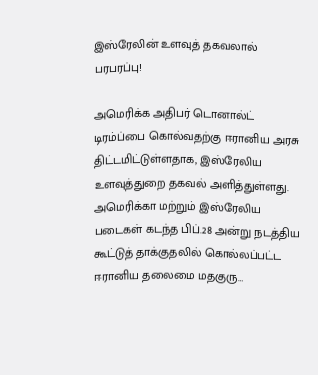இஸ்ரேலின் உளவுத் தகவலால் பரபரப்பு!

அமெரிக்க அதிபர் டொனால்ட் டிரம்ப்பை கொல்வதற்கு ஈரானிய அரசு திட்டமிட்டுள்ளதாக, இஸ்ரேலிய உளவுத்துறை தகவல் அளித்துள்ளது. அமெரிக்கா மற்றும் இஸ்ரேலிய படைகள் கடந்த பிப்.28 அன்று நடத்திய கூட்டுத் தாக்குதலில் கொல்லப்பட்ட ஈரானிய தலைமை மதகுரு…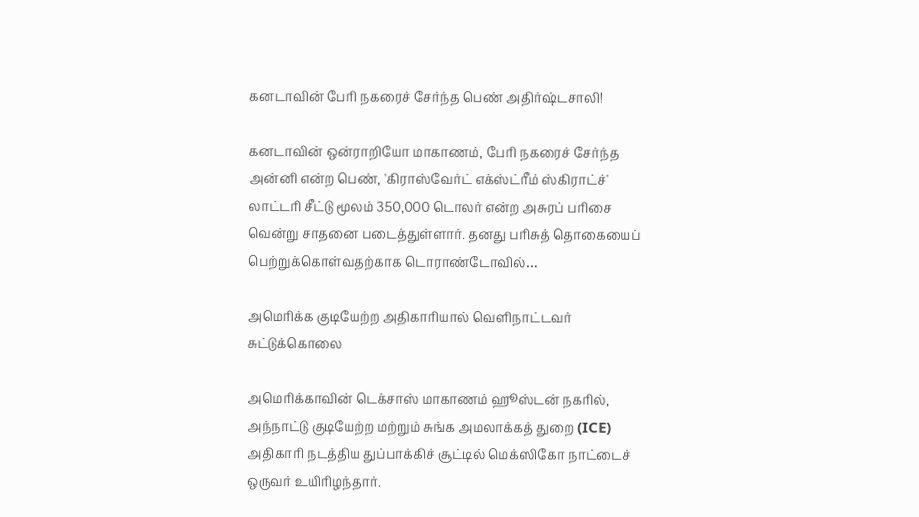கனடாவின் பேரி நகரைச் சேர்ந்த பெண் அதிர்ஷ்டசாலி!

கனடாவின் ஒன்ராறியோ மாகாணம், பேரி நகரைச் சேர்ந்த அன்னி என்ற பெண், 'கிராஸ்வேர்ட் எக்ஸ்ட்ரீம் ஸ்கிராட்ச்' லாட்டரி சீட்டு மூலம் 350,000 டொலர் என்ற அசுரப் பரிசை வென்று சாதனை படைத்துள்ளார். தனது பரிசுத் தொகையைப் பெற்றுக்கொள்வதற்காக டொராண்டோவில்…

அமெரிக்க குடியேற்ற அதிகாரியால் வெளிநாட்டவர் சுட்டுக்கொலை

அமெரிக்காவின் டெக்சாஸ் மாகாணம் ஹூஸ்டன் நகரில், அந்நாட்டு குடியேற்ற மற்றும் சுங்க அமலாக்கத் துறை (ICE) அதிகாரி நடத்திய துப்பாக்கிச் சூட்டில் மெக்ஸிகோ நாட்டைச் ஒருவர் உயிரிழந்தார்.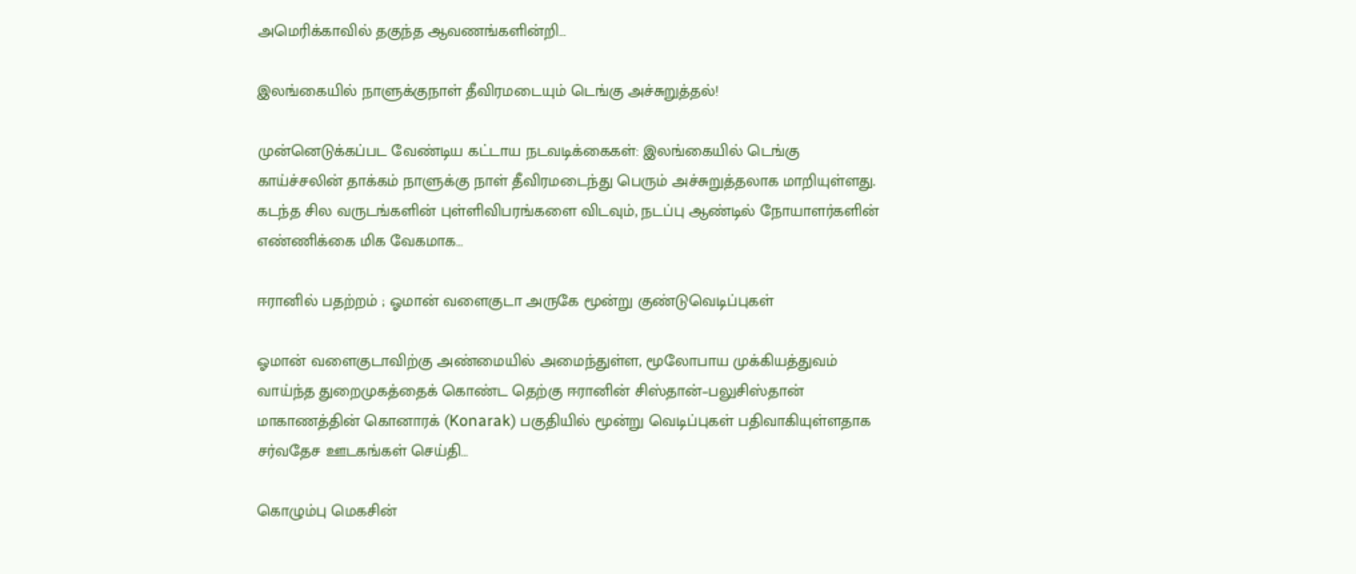அமெரிக்காவில் தகுந்த ஆவணங்களின்றி…

இலங்கையில் நாளுக்குநாள் தீவிரமடையும் டெங்கு அச்சுறுத்தல்!

முன்னெடுக்கப்பட வேண்டிய கட்டாய நடவடிக்கைகள்: இலங்கையில் டெங்கு காய்ச்சலின் தாக்கம் நாளுக்கு நாள் தீவிரமடைந்து பெரும் அச்சுறுத்தலாக மாறியுள்ளது. கடந்த சில வருடங்களின் புள்ளிவிபரங்களை விடவும், நடப்பு ஆண்டில் நோயாளர்களின் எண்ணிக்கை மிக வேகமாக…

ஈரானில் பதற்றம் ; ஓமான் வளைகுடா அருகே மூன்று குண்டுவெடிப்புகள்

ஓமான் வளைகுடாவிற்கு அண்மையில் அமைந்துள்ள, மூலோபாய முக்கியத்துவம் வாய்ந்த துறைமுகத்தைக் கொண்ட தெற்கு ஈரானின் சிஸ்தான்–பலுசிஸ்தான் மாகாணத்தின் கொனாரக் (Konarak) பகுதியில் மூன்று வெடிப்புகள் பதிவாகியுள்ளதாக சர்வதேச ஊடகங்கள் செய்தி…

கொழும்பு மெகசின்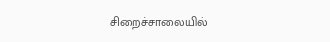சிறைச்சாலையில்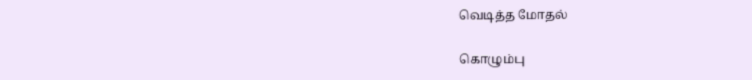வெடித்த மோதல்

கொழும்பு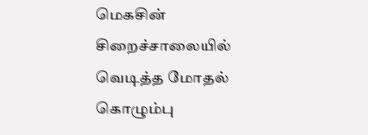மெகசின் சிறைச்சாலையில் வெடித்த மோதல் கொழும்பு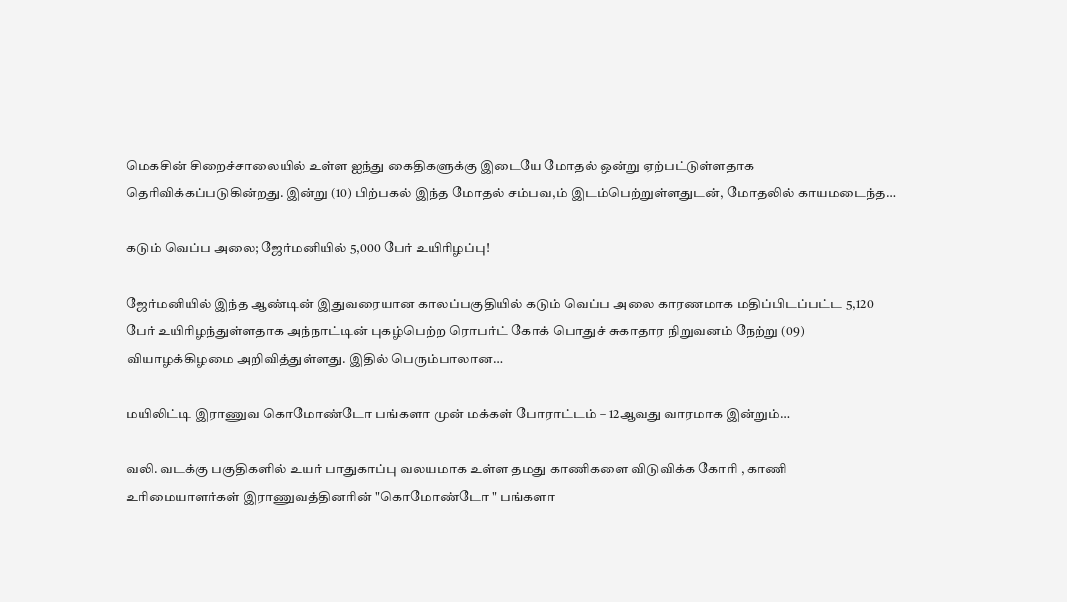மெகசின் சிறைச்சாலையில் உள்ள ஐந்து கைதிகளுக்கு இடையே மோதல் ஒன்று ஏற்பட்டுள்ளதாக தெரிவிக்கப்படுகின்றது. இன்று (10) பிற்பகல் இந்த மோதல் சம்பவ,ம் இடம்பெற்றுள்ளதுடன், மோதலில் காயமடைந்த…

கடும் வெப்ப அலை; ஜேர்மனியில் 5,000 பேர் உயிரிழப்பு!

ஜேர்மனியில் இந்த ஆண்டின் இதுவரையான காலப்பகுதியில் கடும் வெப்ப அலை காரணமாக மதிப்பிடப்பட்ட 5,120 பேர் உயிரிழந்துள்ளதாக அந்நாட்டின் புகழ்பெற்ற ரொபர்ட் கோக் பொதுச் சுகாதார நிறுவனம் நேற்று (09) வியாழக்கிழமை அறிவித்துள்ளது. இதில் பெரும்பாலான…

மயிலிட்டி இராணுவ கொமோண்டோ பங்களா முன் மக்கள் போராட்டம் – 12ஆவது வாரமாக இன்றும்…

வலி. வடக்கு பகுதிகளில் உயர் பாதுகாப்பு வலயமாக உள்ள தமது காணிகளை விடுவிக்க கோரி , காணி உரிமையாளர்கள் இராணுவத்தினரின் "கொமோண்டோ " பங்களா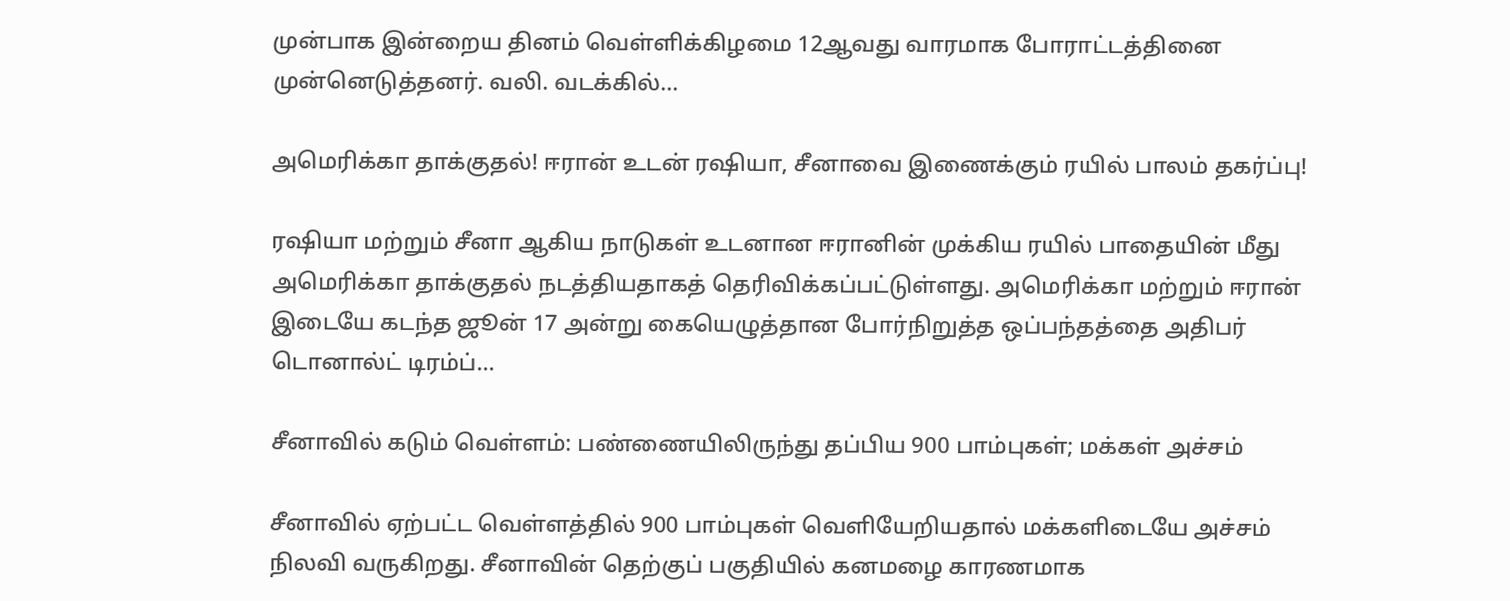முன்பாக இன்றைய தினம் வெள்ளிக்கிழமை 12ஆவது வாரமாக போராட்டத்தினை முன்னெடுத்தனர். வலி. வடக்கில்…

அமெரிக்கா தாக்குதல்! ஈரான் உடன் ரஷியா, சீனாவை இணைக்கும் ரயில் பாலம் தகர்ப்பு!

ரஷியா மற்றும் சீனா ஆகிய நாடுகள் உடனான ஈரானின் முக்கிய ரயில் பாதையின் மீது அமெரிக்கா தாக்குதல் நடத்தியதாகத் தெரிவிக்கப்பட்டுள்ளது. அமெரிக்கா மற்றும் ஈரான் இடையே கடந்த ஜூன் 17 அன்று கையெழுத்தான போர்நிறுத்த ஒப்பந்தத்தை அதிபர் டொனால்ட் டிரம்ப்…

சீனாவில் கடும் வெள்ளம்: பண்ணையிலிருந்து தப்பிய 900 பாம்புகள்; மக்கள் அச்சம்

சீனாவில் ஏற்பட்ட வெள்ளத்தில் 900 பாம்புகள் வெளியேறியதால் மக்களிடையே அச்சம் நிலவி வருகிறது. சீனாவின் தெற்குப் பகுதியில் கனமழை காரணமாக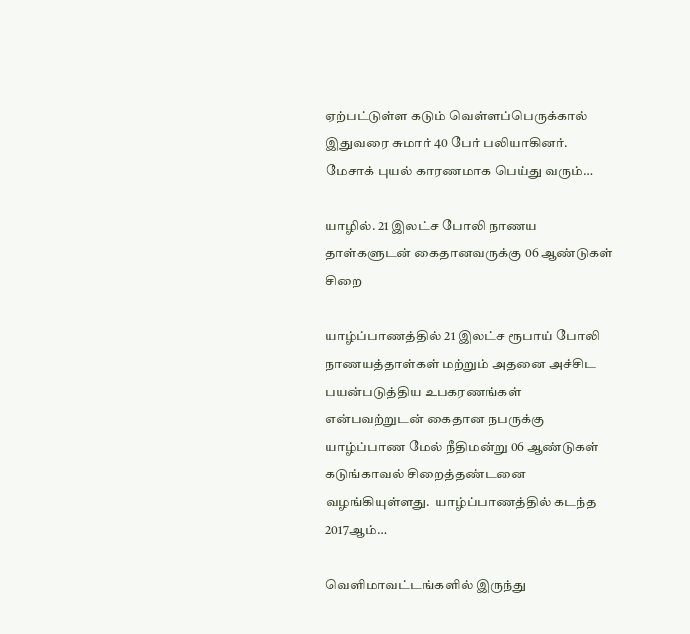ஏற்பட்டுள்ள கடும் வெள்ளப்பெருக்கால் இதுவரை சுமார் 40 பேர் பலியாகினர். மேசாக் புயல் காரணமாக பெய்து வரும்…

யாழில். 21 இலட்ச போலி நாணய தாள்களுடன் கைதானவருக்கு 06 ஆண்டுகள் சிறை

யாழ்ப்பாணத்தில் 21 இலட்ச ரூபாய் போலி நாணயத்தாள்கள் மற்றும் அதனை அச்சிட பயன்படுத்திய உபகரணங்கள் என்பவற்றுடன் கைதான நபருக்கு யாழ்ப்பாண மேல் நீதிமன்று 06 ஆண்டுகள் கடுங்காவல் சிறைத்தண்டனை வழங்கியுள்ளது.  யாழ்ப்பாணத்தில் கடந்த 2017ஆம்…

வெளிமாவட்டங்களில் இருந்து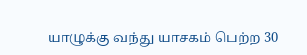யாழுக்கு வந்து யாசகம் பெற்ற 30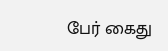பேர் கைது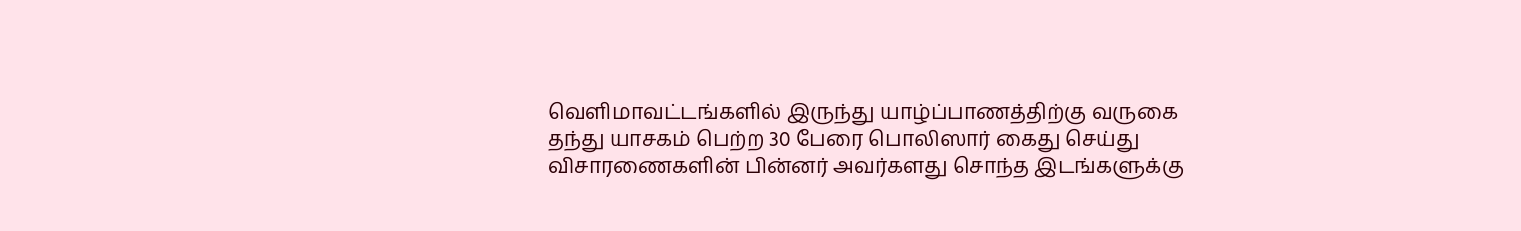வெளிமாவட்டங்களில் இருந்து யாழ்ப்பாணத்திற்கு வருகை தந்து யாசகம் பெற்ற 30 பேரை பொலிஸார் கைது செய்து விசாரணைகளின் பின்னர் அவர்களது சொந்த இடங்களுக்கு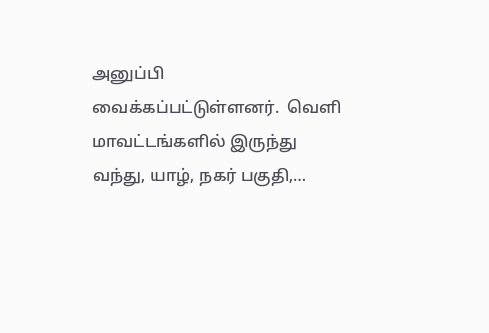அனுப்பி வைக்கப்பட்டுள்ளனர்.  வெளி மாவட்டங்களில் இருந்து வந்து, யாழ், நகர் பகுதி,…